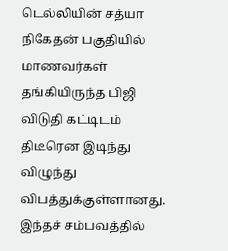டெல்லியின் சத்யா நிகேதன் பகுதியில் மாணவர்கள் தங்கியிருந்த பிஜி விடுதி கட்டிடம் திடீரென இடிந்து விழுந்து விபத்துக்குள்ளானது. இந்தச் சம்பவத்தில்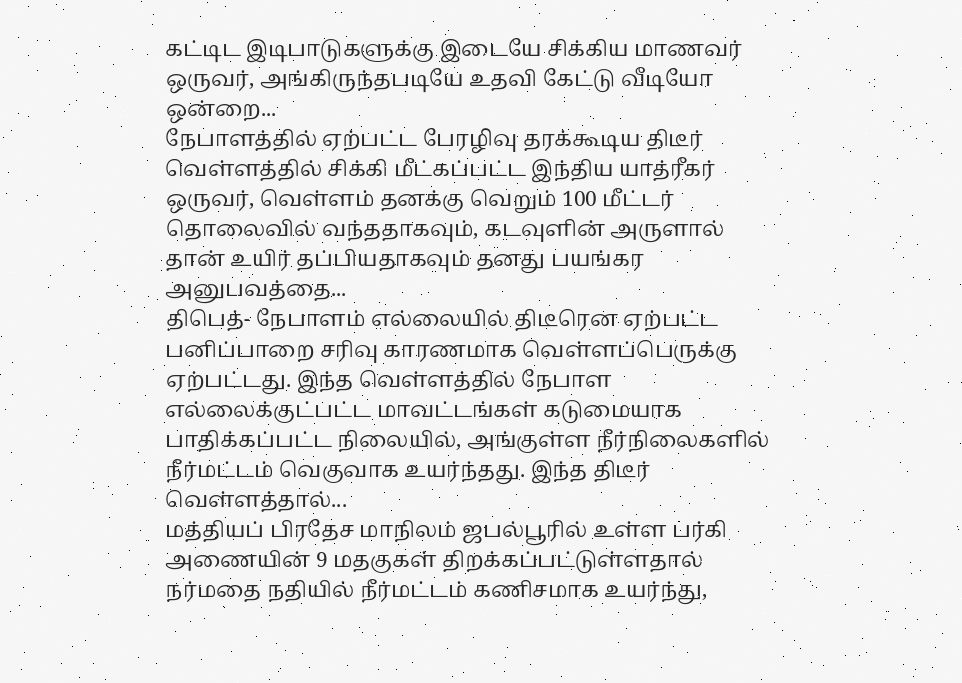கட்டிட இடிபாடுகளுக்கு இடையே சிக்கிய மாணவர் ஒருவர், அங்கிருந்தபடியே உதவி கேட்டு வீடியோ ஒன்றை...
நேபாளத்தில் ஏற்பட்ட பேரழிவு தரக்கூடிய திடீர் வெள்ளத்தில் சிக்கி மீட்கப்பட்ட இந்திய யாத்ரீகர் ஒருவர், வெள்ளம் தனக்கு வெறும் 100 மீட்டர் தொலைவில் வந்ததாகவும், கடவுளின் அருளால் தான் உயிர் தப்பியதாகவும் தனது பயங்கர அனுபவத்தை...
திபெத்- நேபாளம் எல்லையில் திடீரென ஏற்பட்ட பனிப்பாறை சரிவு காரணமாக வெள்ளப்பெருக்கு ஏற்பட்டது. இந்த வெள்ளத்தில் நேபாள எல்லைக்குட்பட்ட மாவட்டங்கள் கடுமையாக பாதிக்கப்பட்ட நிலையில், அங்குள்ள நீர்நிலைகளில் நீர்மட்டம் வெகுவாக உயர்ந்தது. இந்த திடீர் வெள்ளத்தால்...
மத்தியப் பிரதேச மாநிலம் ஜபல்பூரில் உள்ள பர்கி அணையின் 9 மதகுகள் திறக்கப்பட்டுள்ளதால் நர்மதை நதியில் நீர்மட்டம் கணிசமாக உயர்ந்து,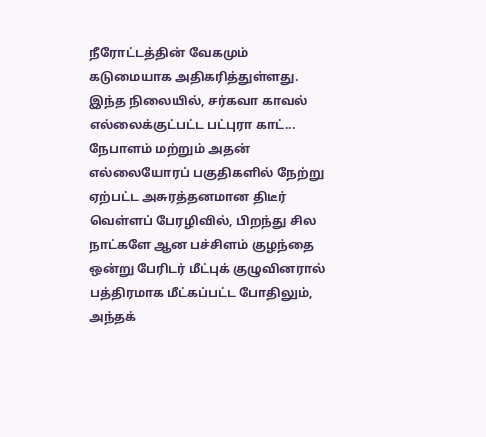நீரோட்டத்தின் வேகமும் கடுமையாக அதிகரித்துள்ளது. இந்த நிலையில், சர்கவா காவல் எல்லைக்குட்பட்ட பட்புரா காட்...
நேபாளம் மற்றும் அதன் எல்லையோரப் பகுதிகளில் நேற்று ஏற்பட்ட அசுரத்தனமான திடீர் வெள்ளப் பேரழிவில், பிறந்து சில நாட்களே ஆன பச்சிளம் குழந்தை ஒன்று பேரிடர் மீட்புக் குழுவினரால் பத்திரமாக மீட்கப்பட்ட போதிலும், அந்தக்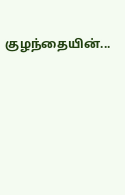குழந்தையின்...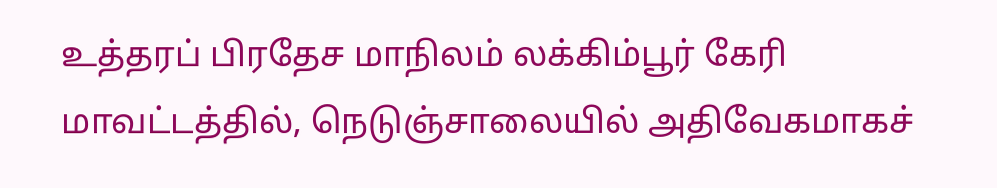உத்தரப் பிரதேச மாநிலம் லக்கிம்பூர் கேரி மாவட்டத்தில், நெடுஞ்சாலையில் அதிவேகமாகச்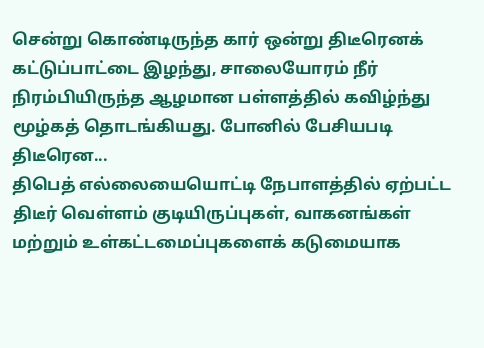சென்று கொண்டிருந்த கார் ஒன்று திடீரெனக் கட்டுப்பாட்டை இழந்து, சாலையோரம் நீர் நிரம்பியிருந்த ஆழமான பள்ளத்தில் கவிழ்ந்து மூழ்கத் தொடங்கியது. போனில் பேசியபடி திடீரென...
திபெத் எல்லையையொட்டி நேபாளத்தில் ஏற்பட்ட திடீர் வெள்ளம் குடியிருப்புகள், வாகனங்கள் மற்றும் உள்கட்டமைப்புகளைக் கடுமையாக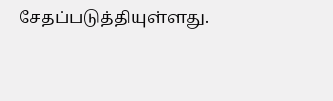சேதப்படுத்தியுள்ளது.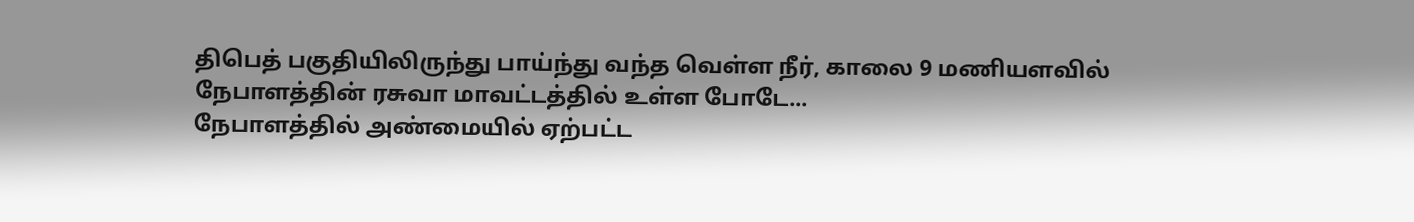திபெத் பகுதியிலிருந்து பாய்ந்து வந்த வெள்ள நீர், காலை 9 மணியளவில் நேபாளத்தின் ரசுவா மாவட்டத்தில் உள்ள போடே...
நேபாளத்தில் அண்மையில் ஏற்பட்ட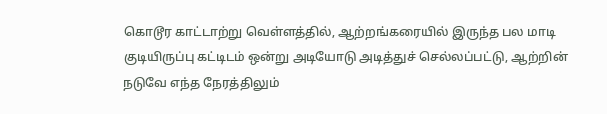கொடூர காட்டாற்று வெள்ளத்தில், ஆற்றங்கரையில் இருந்த பல மாடி குடியிருப்பு கட்டிடம் ஒன்று அடியோடு அடித்துச் செல்லப்பட்டு, ஆற்றின் நடுவே எந்த நேரத்திலும்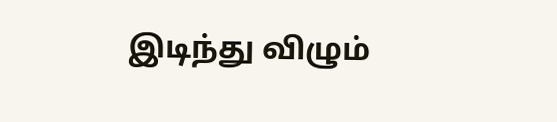இடிந்து விழும்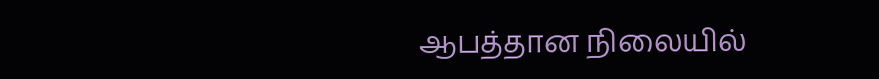ஆபத்தான நிலையில்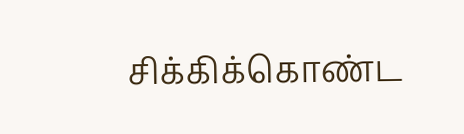சிக்கிக்கொண்ட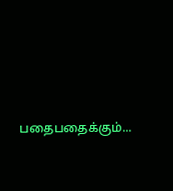பதைபதைக்கும்...